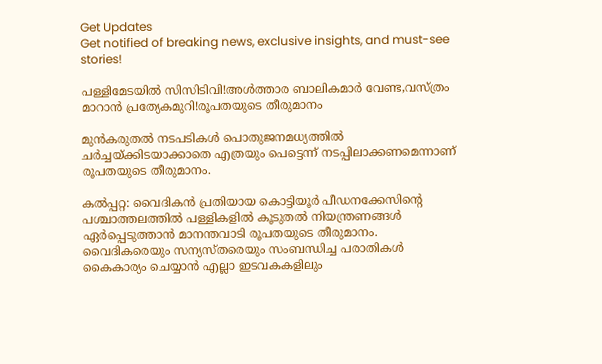Get Updates
Get notified of breaking news, exclusive insights, and must-see stories!

പള്ളിമേടയില്‍ സിസിടിവി!അള്‍ത്താര ബാലികമാര്‍ വേണ്ട,വസ്ത്രം മാറാന്‍ പ്രത്യേകമുറി!രൂപതയുടെ തീരുമാനം

മുന്‍കരുതല്‍ നടപടികള്‍ പൊതുജനമധ്യത്തില്‍ ചര്‍ച്ചയ്ക്കിടയാക്കാതെ എത്രയും പെട്ടെന്ന് നടപ്പിലാക്കണമെന്നാണ് രൂപതയുടെ തീരുമാനം.

കല്‍പ്പറ്റ: വൈദികന്‍ പ്രതിയായ കൊട്ടിയൂര്‍ പീഡനക്കേസിന്റെ പശ്ചാത്തലത്തില്‍ പള്ളികളില്‍ കൂടുതല്‍ നിയന്ത്രണങ്ങള്‍ ഏര്‍പ്പെടുത്താന്‍ മാനന്തവാടി രൂപതയുടെ തീരുമാനം. വൈദികരെയും സന്യസ്തരെയും സംബന്ധിച്ച പരാതികള്‍ കൈകാര്യം ചെയ്യാന്‍ എല്ലാ ഇടവകകളിലും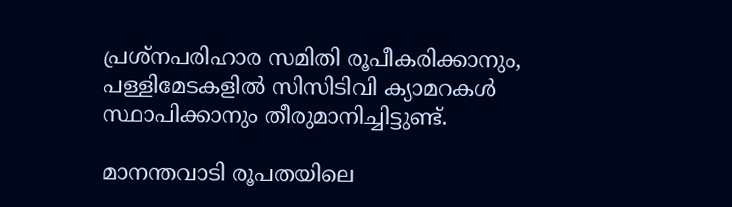പ്രശ്‌നപരിഹാര സമിതി രൂപീകരിക്കാനും, പള്ളിമേടകളില്‍ സിസിടിവി ക്യാമറകള്‍ സ്ഥാപിക്കാനും തീരുമാനിച്ചിട്ടുണ്ട്.

മാനന്തവാടി രൂപതയിലെ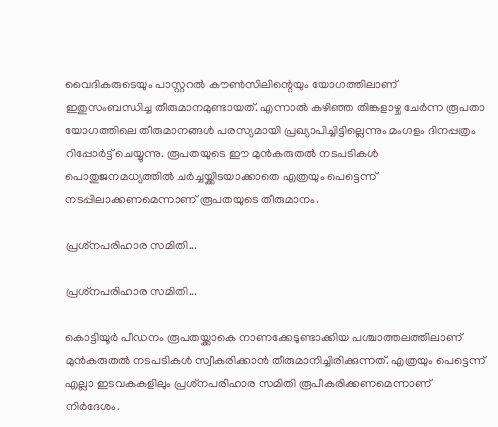വൈദികരുടെയും പാസ്റ്ററല്‍ കൗണ്‍സിലിന്റെയും യോഗത്തിലാണ് ഇതുസംബന്ധിച്ച തീരുമാനമുണ്ടായത്. എന്നാല്‍ കഴിഞ്ഞ തിങ്കളാഴ്ച ചേര്‍ന്ന രൂപതാ യോഗത്തിലെ തീരുമാനങ്ങള്‍ പരസ്യമായി പ്രഖ്യാപിച്ചിട്ടില്ലെന്നും മംഗളം ദിനപ്പത്രം റിപ്പോര്‍ട്ട് ചെയ്യുന്നു. രൂപതയുടെ ഈ മുന്‍കരുതല്‍ നടപടികള്‍ പൊതുജനമധ്യത്തില്‍ ചര്‍ച്ചയ്ക്കിടയാക്കാതെ എത്രയും പെട്ടെന്ന് നടപ്പിലാക്കണമെന്നാണ് രൂപതയുടെ തീരുമാനം.

പ്രശ്‌നപരിഹാര സമിതി...

പ്രശ്‌നപരിഹാര സമിതി...

കൊട്ടിയൂര്‍ പീഡനം രൂപതയ്ക്കാകെ നാണക്കേടുണ്ടാക്കിയ പശ്ചാത്തലത്തിലാണ് മുന്‍കരുതല്‍ നടപടികള്‍ സ്വീകരിക്കാന്‍ തീരുമാനിച്ചിരിക്കുന്നത്. എത്രയും പെട്ടെന്ന് എല്ലാ ഇടവകകളിലും പ്രശ്‌നപരിഹാര സമിതി രൂപീകരിക്കണമെന്നാണ് നിര്‍ദേശം.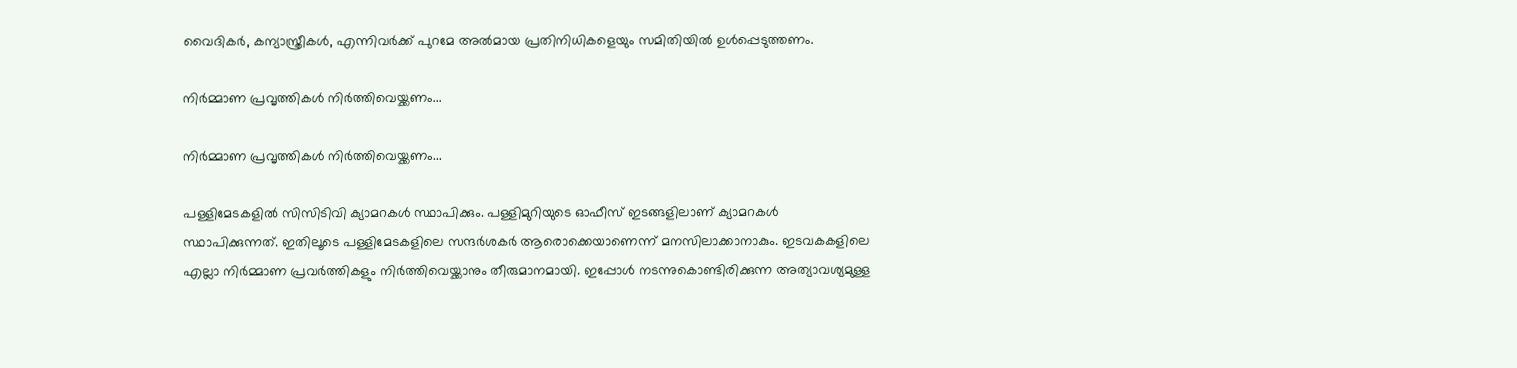വൈദികര്‍, കന്യാസ്ത്രീകള്‍, എന്നിവര്‍ക്ക് പുറമേ അല്‍മായ പ്രതിനിധികളെയും സമിതിയില്‍ ഉള്‍പ്പെടുത്തണം.

നിര്‍മ്മാണ പ്രവൃത്തികള്‍ നിര്‍ത്തിവെയ്ക്കണം...

നിര്‍മ്മാണ പ്രവൃത്തികള്‍ നിര്‍ത്തിവെയ്ക്കണം...

പള്ളിമേടകളില്‍ സിസിടിവി ക്യാമറകള്‍ സ്ഥാപിക്കും. പള്ളിമുറിയുടെ ഓഫീസ് ഇടങ്ങളിലാണ് ക്യാമറകള്‍ സ്ഥാപിക്കുന്നത്. ഇതിലൂടെ പള്ളിമേടകളിലെ സന്ദര്‍ശകര്‍ ആരൊക്കെയാണെന്ന് മനസിലാക്കാനാകും. ഇടവകകളിലെ എല്ലാ നിര്‍മ്മാണ പ്രവര്‍ത്തികളും നിര്‍ത്തിവെയ്ക്കാനും തീരുമാനമായി. ഇപ്പോള്‍ നടന്നുകൊണ്ടിരിക്കുന്ന അത്യാവശ്യമുള്ള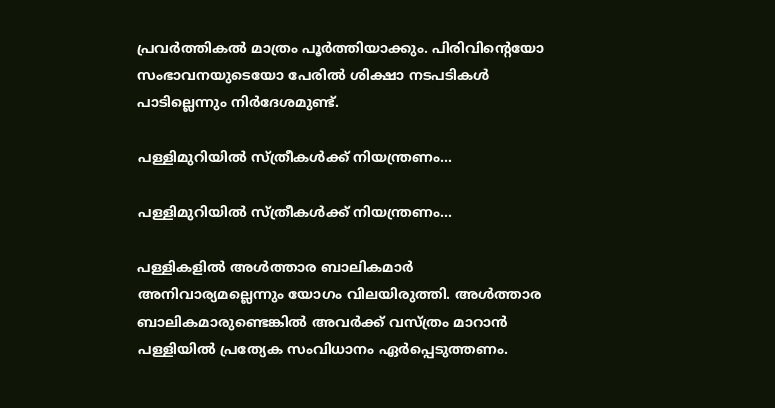പ്രവര്‍ത്തികല്‍ മാത്രം പൂര്‍ത്തിയാക്കും. പിരിവിന്റെയോ സംഭാവനയുടെയോ പേരില്‍ ശിക്ഷാ നടപടികള്‍ പാടില്ലെന്നും നിര്‍ദേശമുണ്ട്.

പള്ളിമുറിയില്‍ സ്ത്രീകള്‍ക്ക് നിയന്ത്രണം...

പള്ളിമുറിയില്‍ സ്ത്രീകള്‍ക്ക് നിയന്ത്രണം...

പള്ളികളില്‍ അള്‍ത്താര ബാലികമാര്‍ അനിവാര്യമല്ലെന്നും യോഗം വിലയിരുത്തി. അള്‍ത്താര ബാലികമാരുണ്ടെങ്കില്‍ അവര്‍ക്ക് വസ്ത്രം മാറാന്‍ പള്ളിയില്‍ പ്രത്യേക സംവിധാനം ഏര്‍പ്പെടുത്തണം.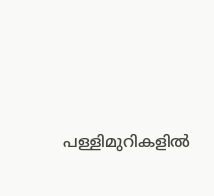പള്ളിമുറികളില്‍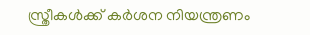സ്ത്രീകള്‍ക്ക് കര്‍ശന നിയന്ത്രണം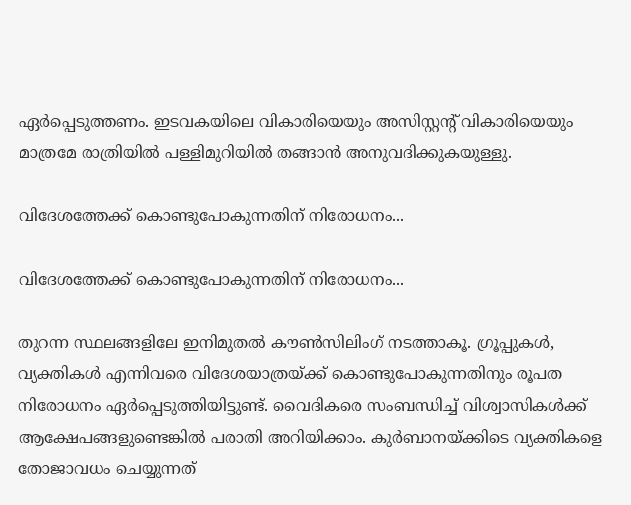ഏര്‍പ്പെടുത്തണം. ഇടവകയിലെ വികാരിയെയും അസിസ്റ്റന്റ് വികാരിയെയും മാത്രമേ രാത്രിയില്‍ പള്ളിമുറിയില്‍ തങ്ങാന്‍ അനുവദിക്കുകയുള്ളു.

വിദേശത്തേക്ക് കൊണ്ടുപോകുന്നതിന് നിരോധനം...

വിദേശത്തേക്ക് കൊണ്ടുപോകുന്നതിന് നിരോധനം...

തുറന്ന സ്ഥലങ്ങളിലേ ഇനിമുതല്‍ കൗണ്‍സിലിംഗ് നടത്താകൂ. ഗ്രൂപ്പുകള്‍, വ്യക്തികള്‍ എന്നിവരെ വിദേശയാത്രയ്ക്ക് കൊണ്ടുപോകുന്നതിനും രൂപത നിരോധനം ഏര്‍പ്പെടുത്തിയിട്ടുണ്ട്. വൈദികരെ സംബന്ധിച്ച് വിശ്വാസികള്‍ക്ക് ആക്ഷേപങ്ങളുണ്ടെങ്കില്‍ പരാതി അറിയിക്കാം. കുര്‍ബാനയ്ക്കിടെ വ്യക്തികളെ തോജാവധം ചെയ്യുന്നത്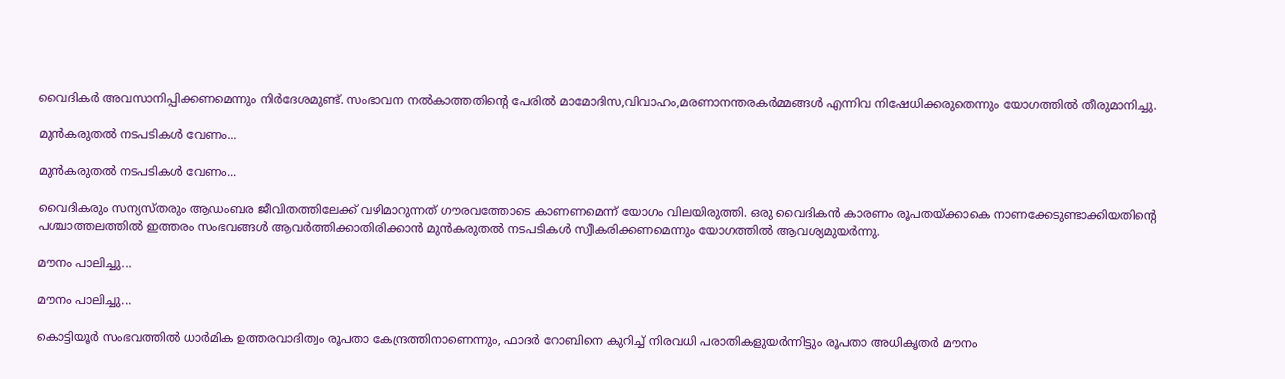വൈദികര്‍ അവസാനിപ്പിക്കണമെന്നും നിര്‍ദേശമുണ്ട്. സംഭാവന നല്‍കാത്തതിന്റെ പേരില്‍ മാമോദിസ,വിവാഹം,മരണാനന്തരകര്‍മ്മങ്ങള്‍ എന്നിവ നിഷേധിക്കരുതെന്നും യോഗത്തില്‍ തീരുമാനിച്ചു.

മുന്‍കരുതല്‍ നടപടികള്‍ വേണം...

മുന്‍കരുതല്‍ നടപടികള്‍ വേണം...

വൈദികരും സന്യസ്തരും ആഡംബര ജീവിതത്തിലേക്ക് വഴിമാറുന്നത് ഗൗരവത്തോടെ കാണണമെന്ന് യോഗം വിലയിരുത്തി. ഒരു വൈദികന്‍ കാരണം രൂപതയ്ക്കാകെ നാണക്കേടുണ്ടാക്കിയതിന്റെ പശ്ചാത്തലത്തില്‍ ഇത്തരം സംഭവങ്ങള്‍ ആവര്‍ത്തിക്കാതിരിക്കാന്‍ മുന്‍കരുതല്‍ നടപടികള്‍ സ്വീകരിക്കണമെന്നും യോഗത്തില്‍ ആവശ്യമുയര്‍ന്നു.

മൗനം പാലിച്ചു...

മൗനം പാലിച്ചു...

കൊട്ടിയൂര്‍ സംഭവത്തില്‍ ധാര്‍മിക ഉത്തരവാദിത്വം രൂപതാ കേന്ദ്രത്തിനാണെന്നും, ഫാദര്‍ റോബിനെ കുറിച്ച് നിരവധി പരാതികളുയര്‍ന്നിട്ടും രൂപതാ അധികൃതര്‍ മൗനം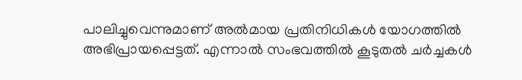പാലിച്ചുവെന്നുമാണ് അല്‍മായ പ്രതിനിധികള്‍ യോഗത്തില്‍ അഭിപ്രായപ്പെട്ടത്. എന്നാല്‍ സംഭവത്തില്‍ കൂടുതല്‍ ചര്‍ച്ചകള്‍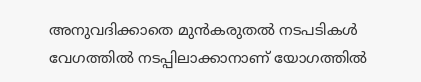അനുവദിക്കാതെ മുന്‍കരുതല്‍ നടപടികള്‍ വേഗത്തില്‍ നടപ്പിലാക്കാനാണ് യോഗത്തില്‍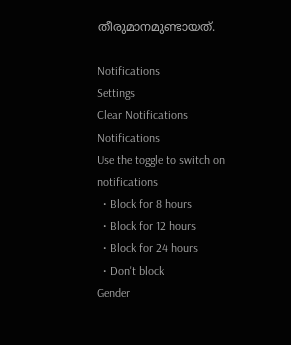തീരുമാനമുണ്ടായത്.

Notifications
Settings
Clear Notifications
Notifications
Use the toggle to switch on notifications
  • Block for 8 hours
  • Block for 12 hours
  • Block for 24 hours
  • Don't block
Gender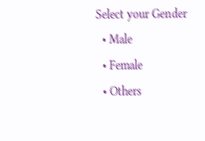Select your Gender
  • Male
  • Female
  • Others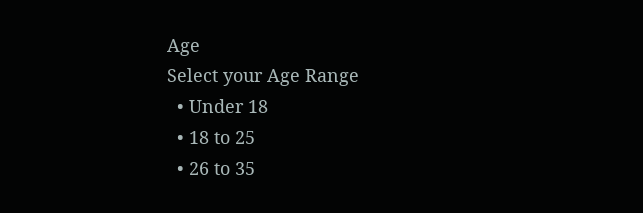Age
Select your Age Range
  • Under 18
  • 18 to 25
  • 26 to 35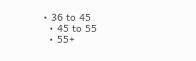• 36 to 45
  • 45 to 55
  • 55+